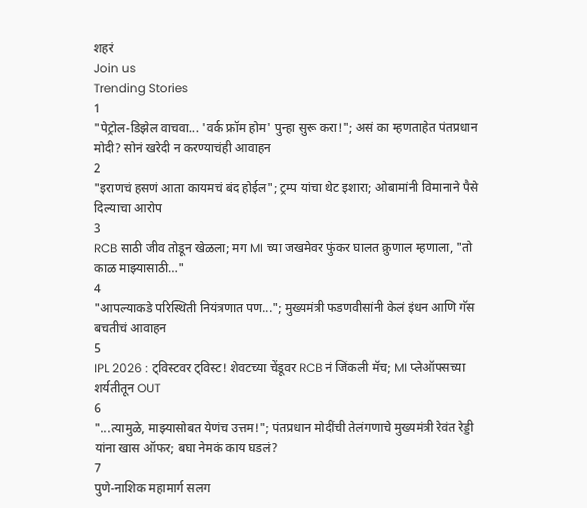शहरं
Join us
Trending Stories
1
"पेट्रोल-डिझेल वाचवा... 'वर्क फ्रॉम होम' पुन्हा सुरू करा!"; असं का म्हणताहेत पंतप्रधान मोदी? सोनं खरेदी न करण्याचंही आवाहन
2
"इराणचं हसणं आता कायमचं बंद होईल"; ट्रम्प यांचा थेट इशारा; ओबामांनी विमानाने पैसे दिल्याचा आरोप
3
RCB साठी जीव तोडून खेळला; मग MI च्या जखमेवर फुंकर घालत क्रुणाल म्हणाला, "तो काळ माझ्यासाठी…"
4
"आपल्याकडे परिस्थिती नियंत्रणात पण..."; मुख्यमंत्री फडणवीसांनी केलं इंधन आणि गॅस बचतीचं आवाहन
5
IPL 2026 : ट्विस्टवर ट्विस्ट! शेवटच्या चेंडूवर RCB नं जिंकली मॅच; MI प्लेऑफ्सच्या शर्यतीतून OUT
6
"...त्यामुळे, माझ्यासोबत येणंच उत्तम!"; पंतप्रधान मोदींची तेलंगणाचे मुख्यमंत्री रेवंत रेड्डी यांना खास ऑफर; बघा नेमकं काय घडलं?
7
पुणे-नाशिक महामार्ग सलग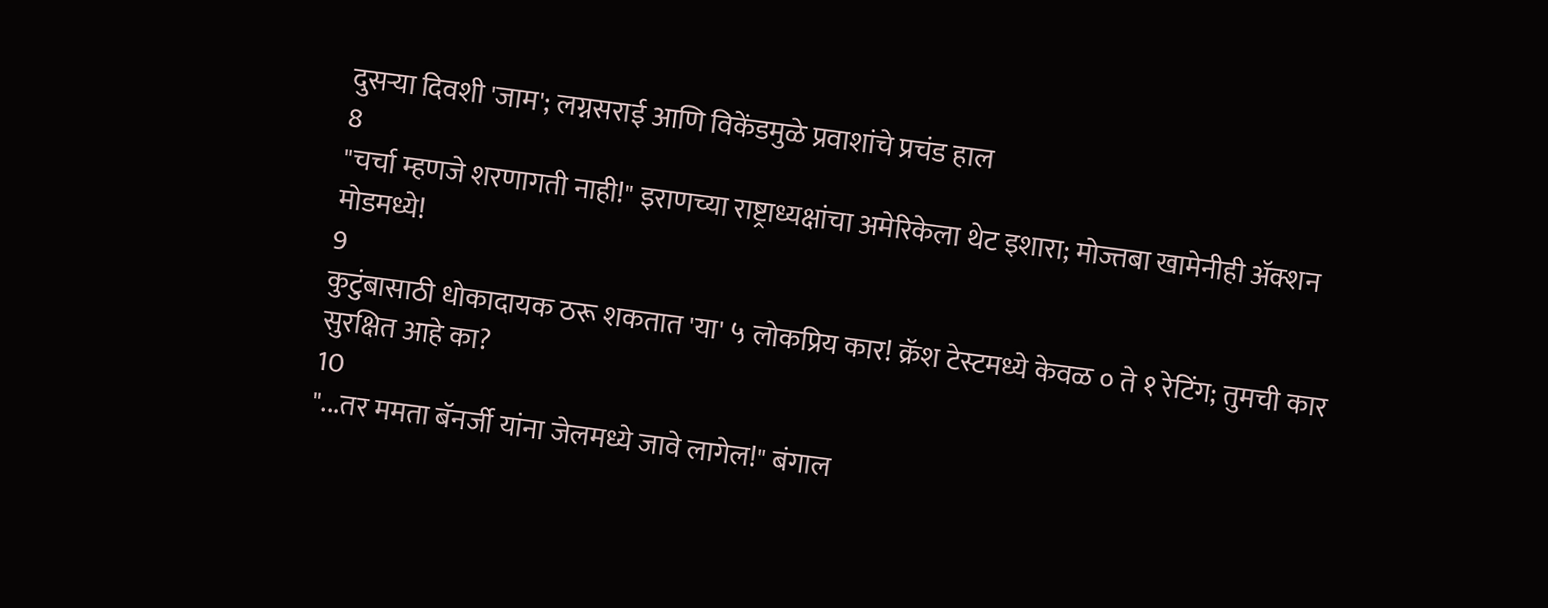दुसऱ्या दिवशी 'जाम'; लग्नसराई आणि विकेंडमुळे प्रवाशांचे प्रचंड हाल
8
"चर्चा म्हणजे शरणागती नाही!" इराणच्या राष्ट्राध्यक्षांचा अमेरिकेला थेट इशारा; मोज्तबा खामेनीही अ‍ॅक्शन मोडमध्ये!
9
कुटुंबासाठी धोकादायक ठरू शकतात 'या' ५ लोकप्रिय कार! क्रॅश टेस्टमध्ये केवळ ० ते १ रेटिंग; तुमची कार सुरक्षित आहे का?
10
"...तर ममता बॅनर्जी यांना जेलमध्ये जावे लागेल!" बंगाल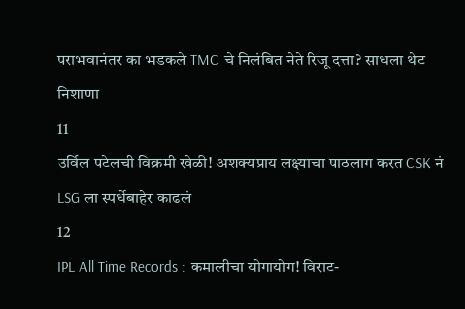पराभवानंतर का भडकले TMC चे निलंबित नेते रिजू दत्ता? साधला थेट निशाणा
11
उर्विल पटेलची विक्रमी खेळी! अशक्यप्राय लक्ष्याचा पाठलाग करत CSK नं LSG ला स्पर्धेबाहेर काढलं
12
IPL All Time Records : कमालीचा योगायोग! विराट-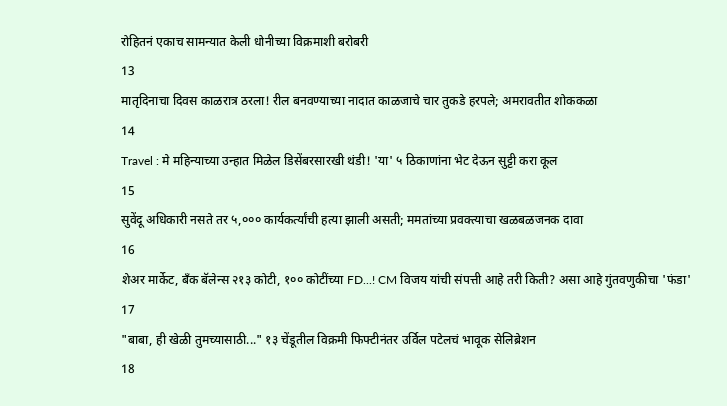रोहितनं एकाच सामन्यात केली धोनीच्या विक्रमाशी बरोबरी
13
मातृदिनाचा दिवस काळरात्र ठरला! रील बनवण्याच्या नादात काळजाचे चार तुकडे हरपले; अमरावतीत शोककळा
14
Travel : मे महिन्याच्या उन्हात मिळेल डिसेंबरसारखी थंडी! 'या' ५ ठिकाणांना भेट देऊन सुट्टी करा कूल
15
सुवेंदू अधिकारी नसते तर ५,००० कार्यकर्त्यांची हत्या झाली असती; ममतांच्या प्रवक्त्याचा खळबळजनक दावा
16
शेअर मार्केट, बँक बॅलेन्स २१३ कोटी, १०० कोटींच्या FD...! CM विजय यांची संपत्ती आहे तरी किती? असा आहे गुंतवणुकीचा 'फंडा'
17
"बाबा, ही खेळी तुमच्यासाठी..." १३ चेंडूतील विक्रमी फिफ्टीनंतर उर्विल पटेलचं भावूक सेलिब्रेशन
18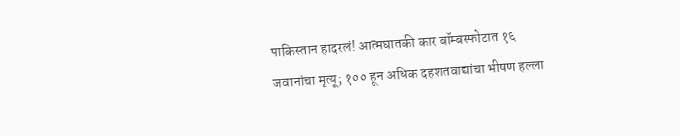पाकिस्तान हादरलं! आत्मघातकी कार बॉम्बस्फोटात १६ जवानांचा मृत्यू; १०० हून अधिक दहशतवाद्यांचा भीषण हल्ला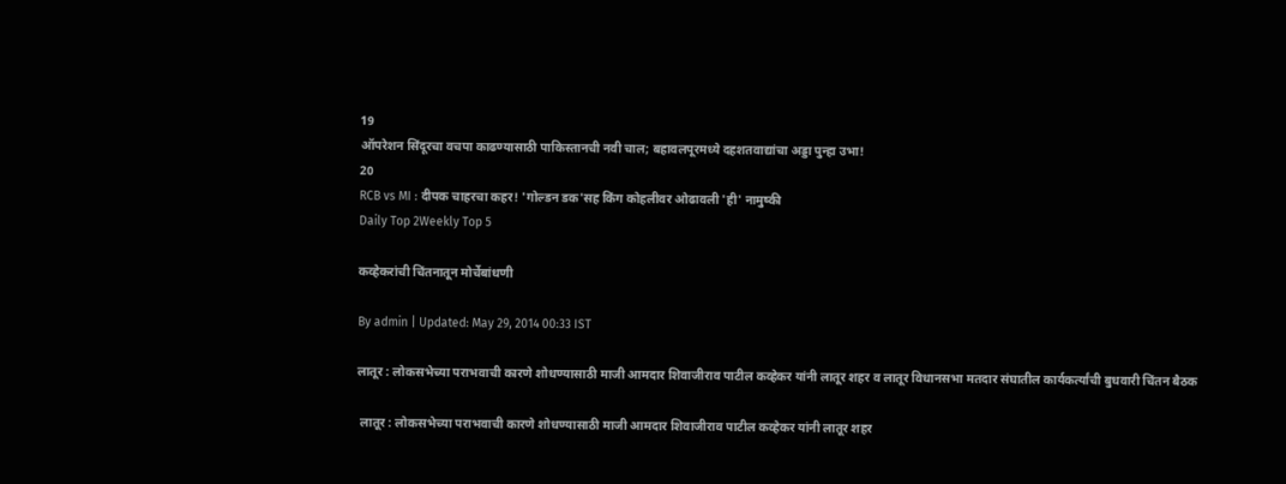19
ऑपरेशन सिंदूरचा वचपा काढण्यासाठी पाकिस्तानची नवी चाल; बहावलपूरमध्ये दहशतवाद्यांचा अड्डा पुन्हा उभा!
20
RCB vs MI : दीपक चाहरचा कहर! 'गोल्डन डक'सह किंग कोहलीवर ओढावली 'ही' नामुष्की
Daily Top 2Weekly Top 5

कव्हेकरांची चिंतनातून मोर्चेबांधणी

By admin | Updated: May 29, 2014 00:33 IST

लातूर : लोकसभेच्या पराभवाची कारणे शोधण्यासाठी माजी आमदार शिवाजीराव पाटील कव्हेकर यांनी लातूर शहर व लातूर विधानसभा मतदार संघातील कार्यकर्त्यांची बुधवारी चिंतन बैठक

 लातूर : लोकसभेच्या पराभवाची कारणे शोधण्यासाठी माजी आमदार शिवाजीराव पाटील कव्हेकर यांनी लातूर शहर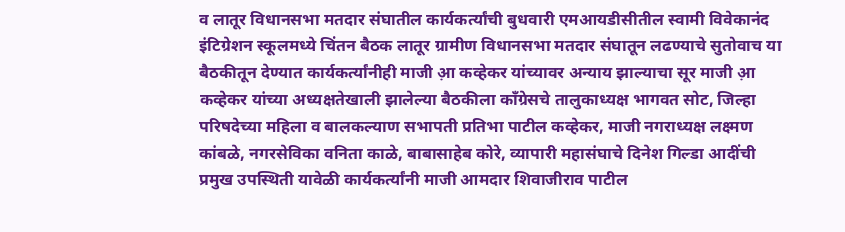व लातूर विधानसभा मतदार संघातील कार्यकर्त्यांची बुधवारी एमआयडीसीतील स्वामी विवेकानंद इंटिग्रेशन स्कूलमध्ये चिंतन बैठक लातूर ग्रामीण विधानसभा मतदार संघातून लढण्याचे सुतोवाच या बैठकीतून देण्यात कार्यकर्त्यांनीही माजी आ़ कव्हेकर यांच्यावर अन्याय झाल्याचा सूर माजी आ़ कव्हेकर यांच्या अध्यक्षतेखाली झालेल्या बैठकीला काँग्रेसचे तालुकाध्यक्ष भागवत सोट, जिल्हा परिषदेच्या महिला व बालकल्याण सभापती प्रतिभा पाटील कव्हेकर, माजी नगराध्यक्ष लक्ष्मण कांबळे, नगरसेविका वनिता काळे, बाबासाहेब कोरे, व्यापारी महासंघाचे दिनेश गिल्डा आदींची प्रमुख उपस्थिती यावेळी कार्यकर्त्यांनी माजी आमदार शिवाजीराव पाटील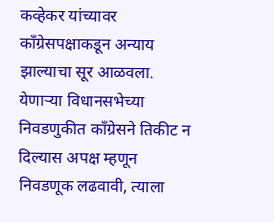कव्हेकर यांच्यावर काँग्रेसपक्षाकडून अन्याय झाल्याचा सूर आळवला. येणार्‍या विधानसभेच्या निवडणुकीत काँग्रेसने तिकीट न दिल्यास अपक्ष म्हणून निवडणूक लढवावी, त्याला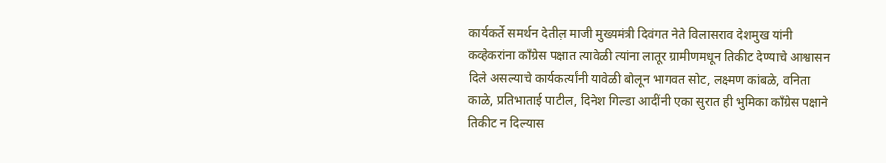कार्यकर्ते समर्थन देतील़ माजी मुख्यमंत्री दिवंगत नेते विलासराव देशमुख यांनी कव्हेकरांना काँग्रेस पक्षात त्यावेळी त्यांना लातूर ग्रामीणमधून तिकीट देण्याचे आश्वासन दिले असल्याचे कार्यकर्त्यांनी यावेळी बोलून भागवत सोट, लक्ष्मण कांबळे, वनिता काळे, प्रतिभाताई पाटील, दिनेश गिल्डा आदींनी एका सुरात ही भुमिका काँग्रेस पक्षाने तिकीट न दिल्यास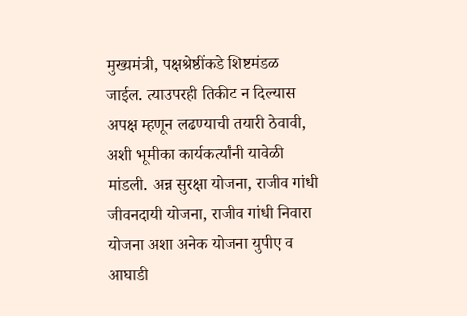मुख्यमंत्री, पक्षश्रेष्ठींकडे शिष्टमंडळ जाईल. त्याउपरही तिकीट न दिल्यास अपक्ष म्हणून लढण्याची तयारी ठेवावी, अशी भूमीका कार्यकर्त्यांनी यावेळी मांडली. अन्न सुरक्षा योजना, राजीव गांधी जीवनदायी योजना, राजीव गांधी निवारा योजना अशा अनेक योजना युपीए व आघाडी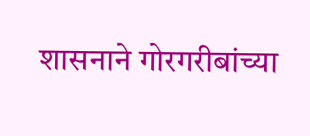शासनाने गोरगरीबांच्या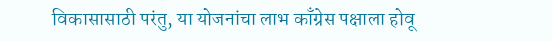विकासासाठी परंतु, या योजनांचा लाभ काँग्रेस पक्षाला होवू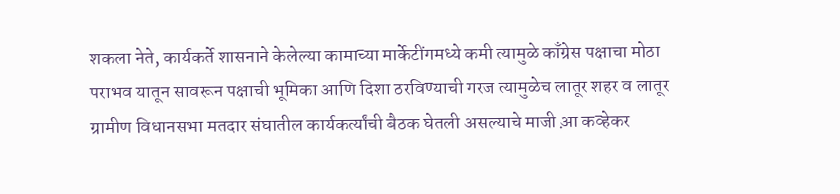शकला नेते, कार्यकर्ते शासनाने केलेल्या कामाच्या मार्केटींगमध्ये कमी त्यामुळे काँग्रेस पक्षाचा मोठा पराभव यातून सावरून पक्षाची भूमिका आणि दिशा ठरविण्याची गरज त्यामुळेच लातूर शहर व लातूर ग्रामीण विधानसभा मतदार संघातील कार्यकर्त्यांची बैठक घेतली असल्याचे माजी आ़ कव्हेकर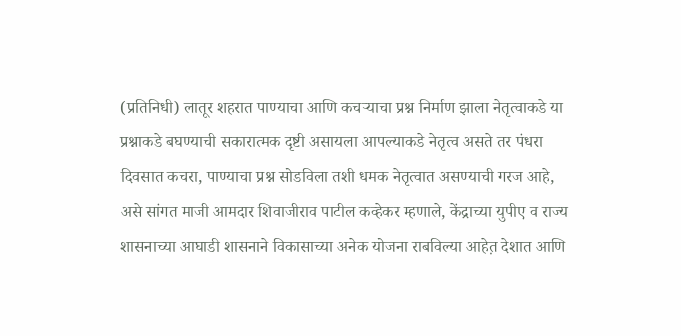(प्रतिनिधी) लातूर शहरात पाण्याचा आणि कचर्‍याचा प्रश्न निर्माण झाला नेतृत्वाकडे या प्रश्नाकडे बघण्याची सकारात्मक दृष्टी असायला आपल्याकडे नेतृत्व असते तर पंधरा दिवसात कचरा, पाण्याचा प्रश्न सोडविला तशी धमक नेतृत्वात असण्याची गरज आहे, असे सांगत माजी आमदार शिवाजीराव पाटील कव्हेकर म्हणाले, केंद्राच्या युपीए व राज्य शासनाच्या आघाडी शासनाने विकासाच्या अनेक योजना राबविल्या आहेत़ देशात आणि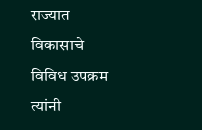राज्यात विकासाचे विविध उपक्रम त्यांनी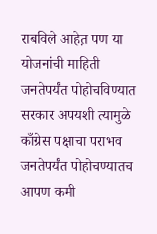राबविले आहेत़ पण या योजनांची माहिती जनतेपर्यंत पोहोचविण्यात सरकार अपयशी त्यामुळे काँग्रेस पक्षाचा पराभव जनतेपर्यंत पोहोचण्यातच आपण कमी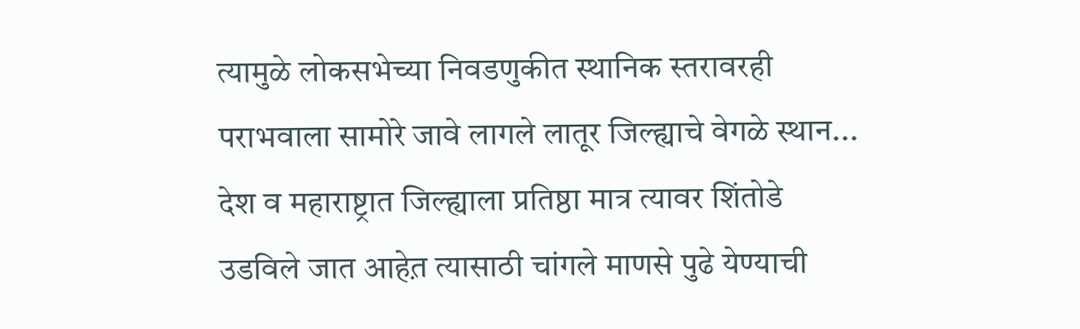त्यामुळे लोकसभेच्या निवडणुकीत स्थानिक स्तरावरही पराभवाला सामोरे जावे लागले लातूर जिल्ह्याचे वेगळे स्थान... देश व महाराष्ट्रात जिल्ह्याला प्रतिष्ठा मात्र त्यावर शिंतोडे उडविले जात आहेत़ त्यासाठी चांगले माणसे पुढे येण्याची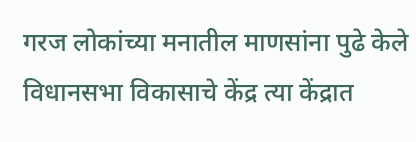गरज लोकांच्या मनातील माणसांना पुढे केले विधानसभा विकासाचे केंद्र त्या केंद्रात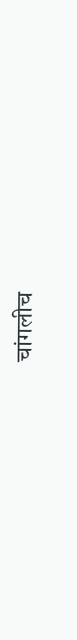चांगलीच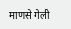माणसे गेली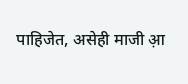पाहिजेत, असेही माजी आ़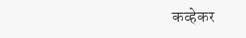कव्हेकर